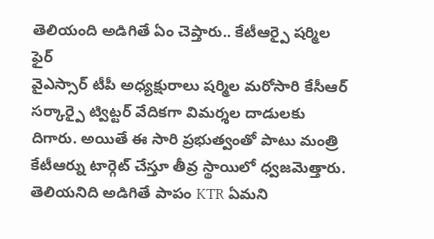తెలియంది అడిగితే ఏం చెప్తారు.. కేటీఆర్పై షర్మిల ఫైర్
వైఎస్సార్ టీపీ అధ్యక్షురాలు షర్మిల మరోసారి కేసీఆర్ సర్కార్పై ట్విట్టర్ వేదికగా విమర్శల దాడులకు దిగారు. అయితే ఈ సారి ప్రభుత్వంతో పాటు మంత్రి కేటీఆర్ను టార్గెట్ చేస్తూ తీవ్ర స్థాయిలో ధ్వజమెత్తారు. తెలియనిది అడిగితే పాపం KTR ఏమని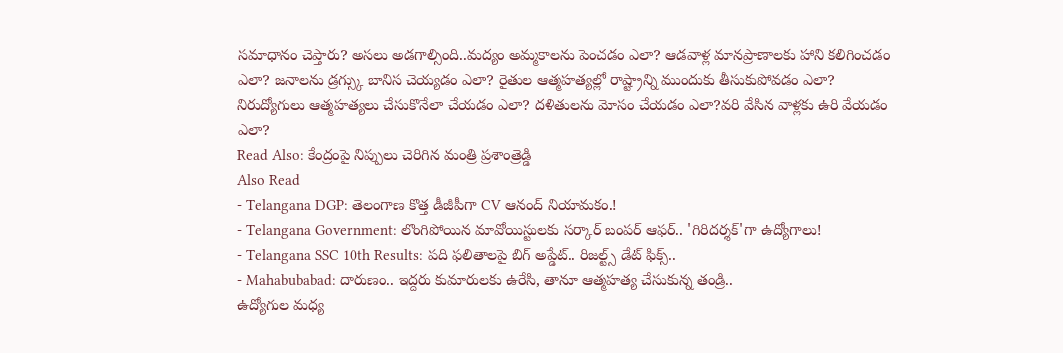సమాధానం చెప్తారు? అసలు అడగాల్సింది..మద్యం అమ్మకాలను పెంచడం ఎలా? ఆడవాళ్ల మానప్రాణాలకు హాని కలిగించడం ఎలా? జనాలను డ్రగ్స్కు బానిస చెయ్యడం ఎలా? రైతుల ఆత్మహత్యల్లో రాష్ట్రాన్ని ముందుకు తీసుకుపోవడం ఎలా? నిరుద్యోగులు ఆత్మహత్యలు చేసుకొనేలా చేయడం ఎలా? దళితులను మోసం చేయడం ఎలా?వరి వేసిన వాళ్లకు ఉరి వేయడం ఎలా?
Read Also: కేంద్రంపై నిప్పులు చెరిగిన మంత్రి ప్రశాంత్రెడ్డి
Also Read
- Telangana DGP: తెలంగాణ కొత్త డీజీపీగా CV ఆనంద్ నియామకం.!
- Telangana Government: లొంగిపోయిన మావోయిస్టులకు సర్కార్ బంపర్ ఆఫర్.. 'గిరిదర్శక్'గా ఉద్యోగాలు!
- Telangana SSC 10th Results: పది ఫలితాలపై బిగ్ అప్డేట్.. రిజల్ట్స్ డేట్ ఫిక్స్..
- Mahabubabad: దారుణం.. ఇద్దరు కుమారులకు ఉరేసి, తానూ ఆత్మహత్య చేసుకున్న తండ్రి..
ఉద్యోగుల మధ్య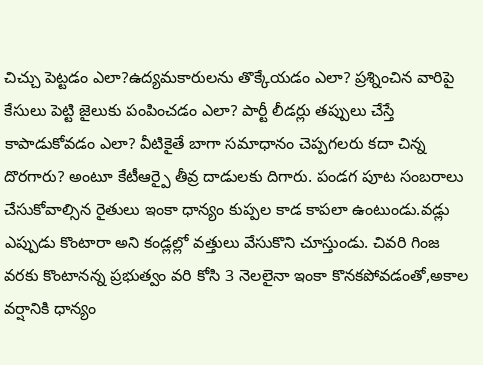చిచ్చు పెట్టడం ఎలా?ఉద్యమకారులను తొక్కేయడం ఎలా? ప్రశ్నించిన వారిపై కేసులు పెట్టి జైలుకు పంపించడం ఎలా? పార్టీ లీడర్లు తప్పులు చేస్తే కాపాడుకోవడం ఎలా? వీటికైతే బాగా సమాధానం చెప్పగలరు కదా చిన్న దొరగారు? అంటూ కేటీఆర్పై తీవ్ర దాడులకు దిగారు. పండగ పూట సంబరాలు చేసుకోవాల్సిన రైతులు ఇంకా ధాన్యం కుప్పల కాడ కాపలా ఉంటుండు.వడ్లు ఎప్పుడు కొంటారా అని కండ్లల్లో వత్తులు వేసుకొని చూస్తుండు. చివరి గింజ వరకు కొంటానన్న ప్రభుత్వం వరి కోసి 3 నెలలైనా ఇంకా కొనకపోవడంతో,అకాల వర్షానికి ధాన్యం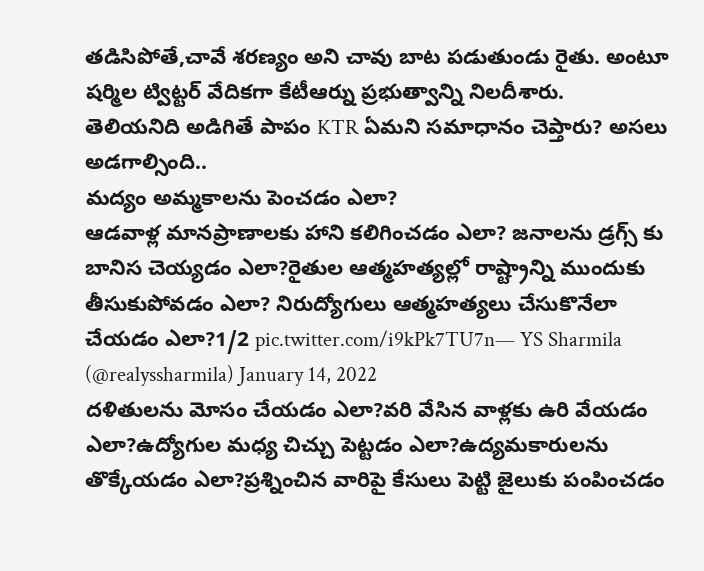తడిసిపోతే,చావే శరణ్యం అని చావు బాట పడుతుండు రైతు. అంటూ షర్మిల ట్విట్టర్ వేదికగా కేటీఆర్ను ప్రభుత్వాన్ని నిలదీశారు.
తెలియనిది అడిగితే పాపం KTR ఏమని సమాధానం చెప్తారు? అసలు అడగాల్సింది..
మద్యం అమ్మకాలను పెంచడం ఎలా?
ఆడవాళ్ల మానప్రాణాలకు హాని కలిగించడం ఎలా? జనాలను డ్రగ్స్ కు బానిస చెయ్యడం ఎలా?రైతుల ఆత్మహత్యల్లో రాష్ట్రాన్ని ముందుకు తీసుకుపోవడం ఎలా? నిరుద్యోగులు ఆత్మహత్యలు చేసుకొనేలా చేయడం ఎలా?1/2 pic.twitter.com/i9kPk7TU7n— YS Sharmila (@realyssharmila) January 14, 2022
దళితులను మోసం చేయడం ఎలా?వరి వేసిన వాళ్లకు ఉరి వేయడం ఎలా?ఉద్యోగుల మధ్య చిచ్చు పెట్టడం ఎలా?ఉద్యమకారులను తొక్కేయడం ఎలా?ప్రశ్నించిన వారిపై కేసులు పెట్టి జైలుకు పంపించడం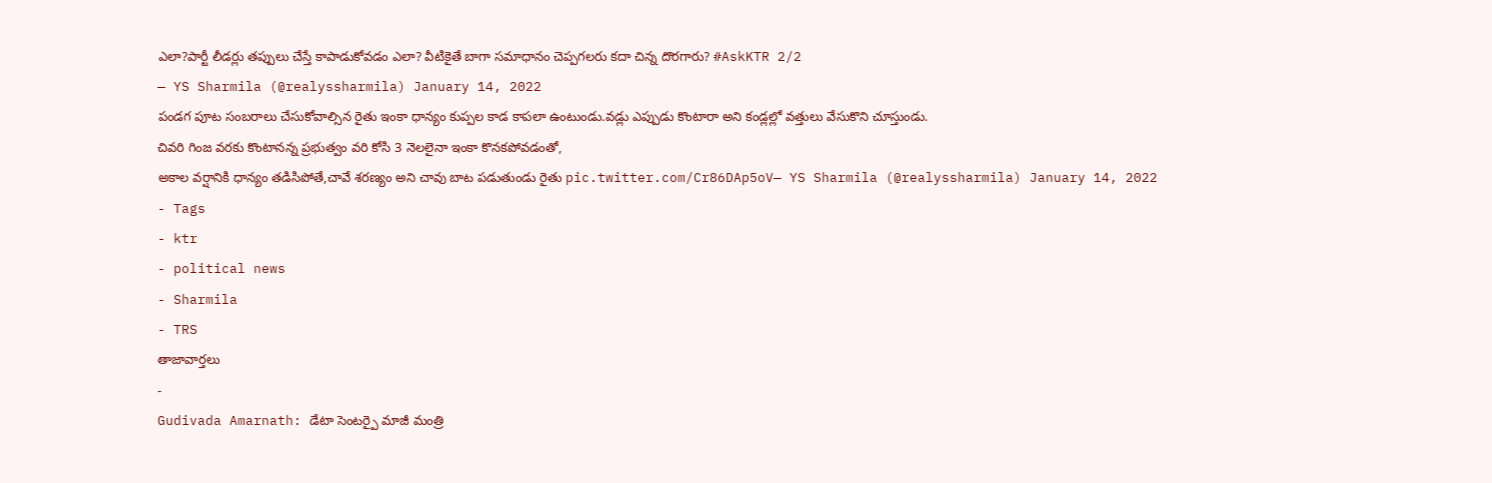ఎలా?పార్టీ లీడర్లు తప్పులు చేస్తే కాపాడుకోవడం ఎలా? వీటికైతే బాగా సమాధానం చెప్పగలరు కదా చిన్న దొరగారు? #AskKTR 2/2
— YS Sharmila (@realyssharmila) January 14, 2022
పండగ పూట సంబరాలు చేసుకోవాల్సిన రైతు ఇంకా ధాన్యం కుప్పల కాడ కాపలా ఉంటుండు.వడ్లు ఎప్పుడు కొంటారా అని కండ్లల్లో వత్తులు వేసుకొని చూస్తుండు.
చివరి గింజ వరకు కొంటానన్న ప్రభుత్వం వరి కోసి 3 నెలలైనా ఇంకా కొనకపోవడంతో,
అకాల వర్షానికి ధాన్యం తడిసిపోతే,చావే శరణ్యం అని చావు బాట పడుతుండు రైతు pic.twitter.com/Cr86DAp5oV— YS Sharmila (@realyssharmila) January 14, 2022
- Tags
- ktr
- political news
- Sharmila
- TRS
తాజావార్తలు
-
Gudivada Amarnath: డేటా సెంటర్పై మాజీ మంత్రి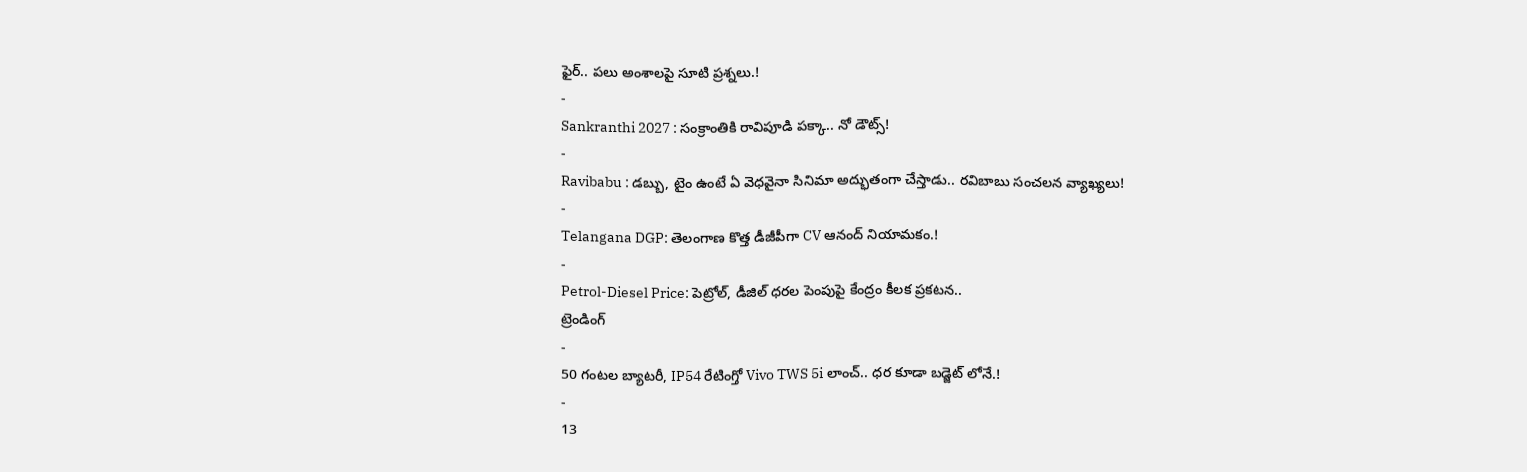ఫైర్.. పలు అంశాలపై సూటి ప్రశ్నలు.!
-
Sankranthi 2027 : సంక్రాంతికి రావిపూడి పక్కా.. నో డౌట్స్!
-
Ravibabu : డబ్బు, టైం ఉంటే ఏ వెధవైనా సినిమా అద్భుతంగా చేస్తాడు.. రవిబాబు సంచలన వ్యాఖ్యలు!
-
Telangana DGP: తెలంగాణ కొత్త డీజీపీగా CV ఆనంద్ నియామకం.!
-
Petrol-Diesel Price: పెట్రోల్, డీజిల్ ధరల పెంపుపై కేంద్రం కీలక ప్రకటన..
ట్రెండింగ్
-
50 గంటల బ్యాటరీ, IP54 రేటింగ్తో Vivo TWS 5i లాంచ్.. ధర కూడా బడ్జెట్ లోనే.!
-
13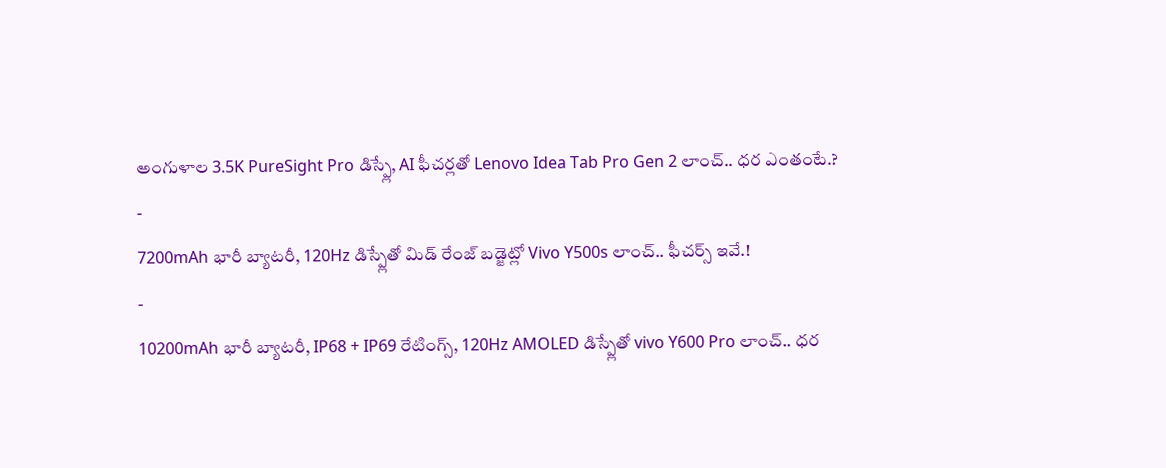అంగుళాల 3.5K PureSight Pro డిస్ప్లే, AI ఫీచర్లతో Lenovo Idea Tab Pro Gen 2 లాంచ్.. ధర ఎంతంటే.?
-
7200mAh భారీ బ్యాటరీ, 120Hz డిస్ప్లేతో మిడ్ రేంజ్ బడ్జెట్లో Vivo Y500s లాంచ్.. ఫీచర్స్ ఇవే.!
-
10200mAh భారీ బ్యాటరీ, IP68 + IP69 రేటింగ్స్, 120Hz AMOLED డిస్ప్లేతో vivo Y600 Pro లాంచ్.. ధర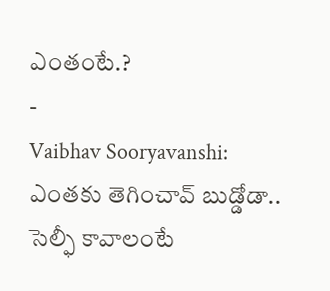ఎంతంటే.?
-
Vaibhav Sooryavanshi: ఎంతకు తెగించావ్ బుడ్డోడా.. సెల్ఫీ కావాలంటే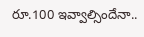రూ.100 ఇవ్వాల్సిందేనా..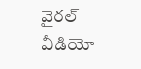వైరల్ వీడియో